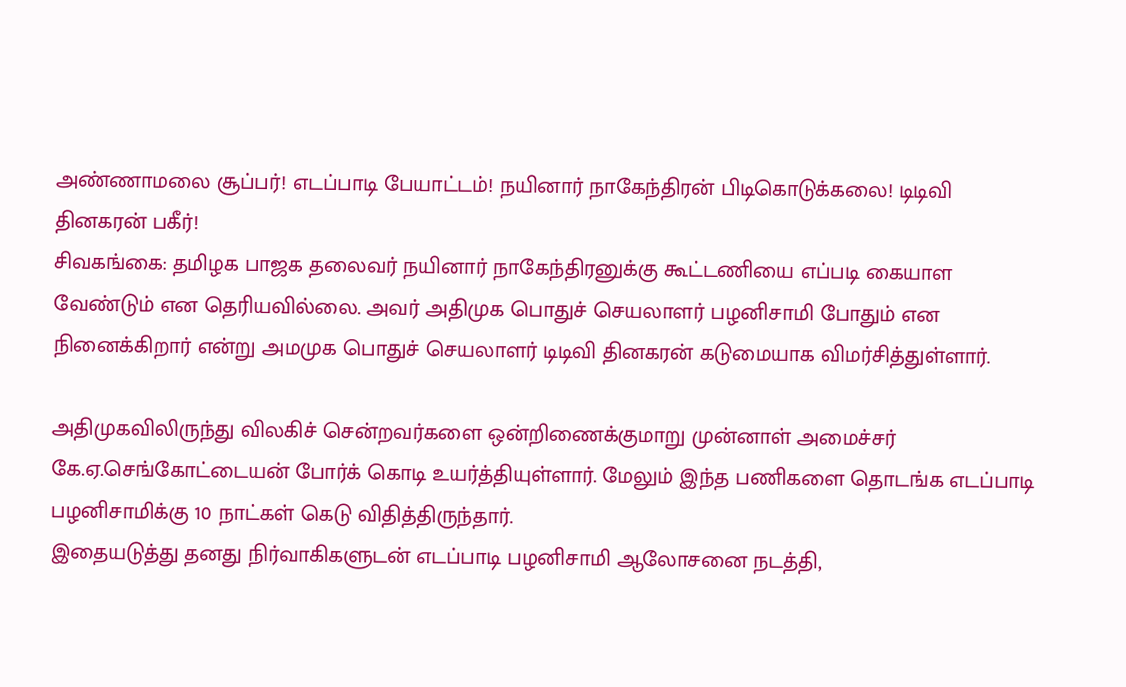அண்ணாமலை சூப்பர்! எடப்பாடி பேயாட்டம்! நயினார் நாகேந்திரன் பிடிகொடுக்கலை! டிடிவி தினகரன் பகீர்!
சிவகங்கை: தமிழக பாஜக தலைவர் நயினார் நாகேந்திரனுக்கு கூட்டணியை எப்படி கையாள வேண்டும் என தெரியவில்லை. அவர் அதிமுக பொதுச் செயலாளர் பழனிசாமி போதும் என நினைக்கிறார் என்று அமமுக பொதுச் செயலாளர் டிடிவி தினகரன் கடுமையாக விமர்சித்துள்ளார்.

அதிமுகவிலிருந்து விலகிச் சென்றவர்களை ஒன்றிணைக்குமாறு முன்னாள் அமைச்சர் கே.ஏ.செங்கோட்டையன் போர்க் கொடி உயர்த்தியுள்ளார். மேலும் இந்த பணிகளை தொடங்க எடப்பாடி பழனிசாமிக்கு 10 நாட்கள் கெடு விதித்திருந்தார்.
இதையடுத்து தனது நிர்வாகிகளுடன் எடப்பாடி பழனிசாமி ஆலோசனை நடத்தி,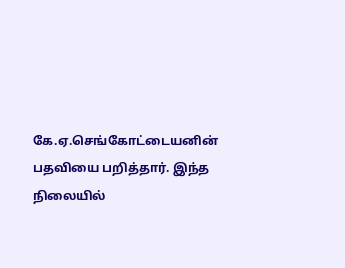கே.ஏ.செங்கோட்டையனின் பதவியை பறித்தார். இந்த நிலையில்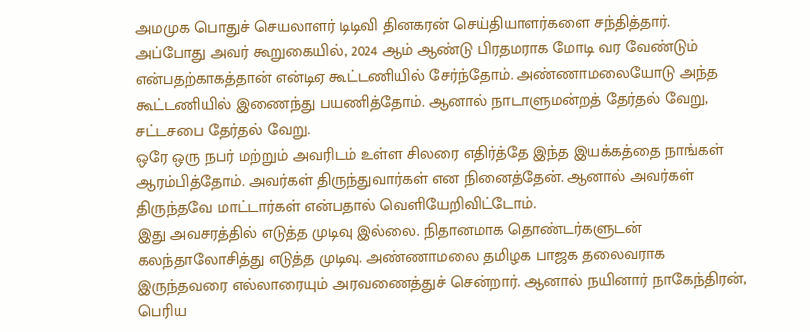அமமுக பொதுச் செயலாளர் டிடிவி தினகரன் செய்தியாளர்களை சந்தித்தார்.
அப்போது அவர் கூறுகையில், 2024 ஆம் ஆண்டு பிரதமராக மோடி வர வேண்டும் என்பதற்காகத்தான் என்டிஏ கூட்டணியில் சேர்ந்தோம். அண்ணாமலையோடு அந்த கூட்டணியில் இணைந்து பயணித்தோம். ஆனால் நாடாளுமன்றத் தேர்தல் வேறு, சட்டசபை தேர்தல் வேறு.
ஒரே ஒரு நபர் மற்றும் அவரிடம் உள்ள சிலரை எதிர்த்தே இந்த இயக்கத்தை நாங்கள் ஆரம்பித்தோம். அவர்கள் திருந்துவார்கள் என நினைத்தேன். ஆனால் அவர்கள் திருந்தவே மாட்டார்கள் என்பதால் வெளியேறிவிட்டோம்.
இது அவசரத்தில் எடுத்த முடிவு இல்லை. நிதானமாக தொண்டர்களுடன் கலந்தாலோசித்து எடுத்த முடிவு. அண்ணாமலை தமிழக பாஜக தலைவராக இருந்தவரை எல்லாரையும் அரவணைத்துச் சென்றார். ஆனால் நயினார் நாகேந்திரன், பெரிய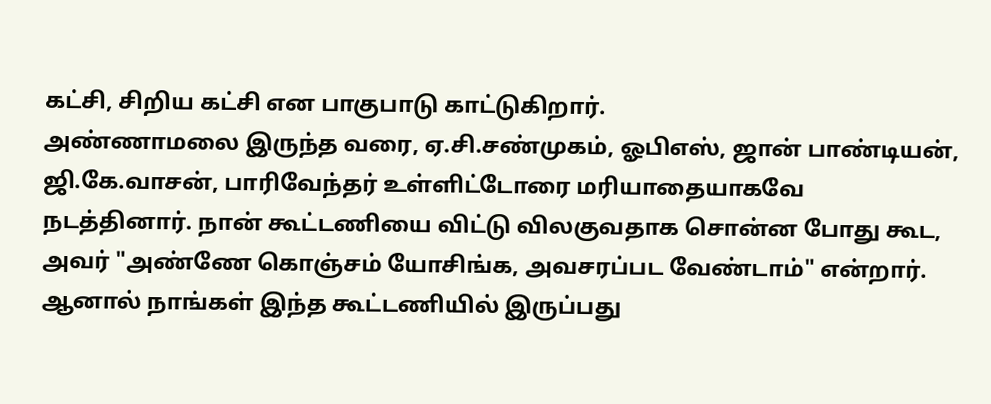கட்சி, சிறிய கட்சி என பாகுபாடு காட்டுகிறார்.
அண்ணாமலை இருந்த வரை, ஏ.சி.சண்முகம், ஓபிஎஸ், ஜான் பாண்டியன், ஜி.கே.வாசன், பாரிவேந்தர் உள்ளிட்டோரை மரியாதையாகவே நடத்தினார். நான் கூட்டணியை விட்டு விலகுவதாக சொன்ன போது கூட, அவர் "அண்ணே கொஞ்சம் யோசிங்க, அவசரப்பட வேண்டாம்" என்றார். ஆனால் நாங்கள் இந்த கூட்டணியில் இருப்பது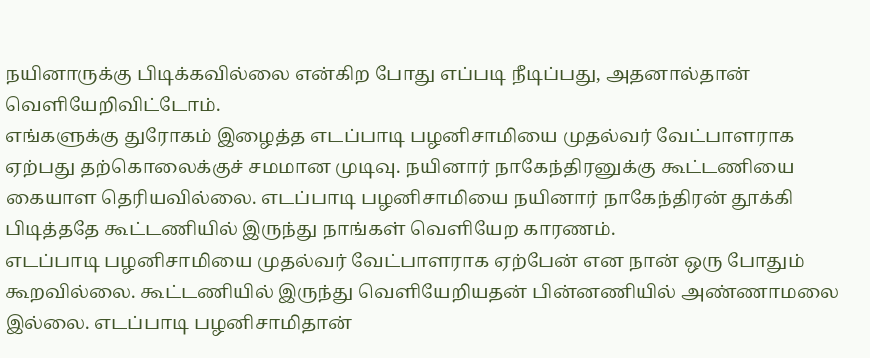நயினாருக்கு பிடிக்கவில்லை என்கிற போது எப்படி நீடிப்பது, அதனால்தான் வெளியேறிவிட்டோம்.
எங்களுக்கு துரோகம் இழைத்த எடப்பாடி பழனிசாமியை முதல்வர் வேட்பாளராக ஏற்பது தற்கொலைக்குச் சமமான முடிவு. நயினார் நாகேந்திரனுக்கு கூட்டணியை கையாள தெரியவில்லை. எடப்பாடி பழனிசாமியை நயினார் நாகேந்திரன் தூக்கி பிடித்ததே கூட்டணியில் இருந்து நாங்கள் வெளியேற காரணம்.
எடப்பாடி பழனிசாமியை முதல்வர் வேட்பாளராக ஏற்பேன் என நான் ஒரு போதும் கூறவில்லை. கூட்டணியில் இருந்து வெளியேறியதன் பின்னணியில் அண்ணாமலை இல்லை. எடப்பாடி பழனிசாமிதான்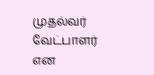முதல்வர் வேட்பாளர் என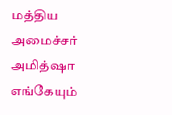மத்திய அமைச்சர் அமித்ஷா எங்கேயும்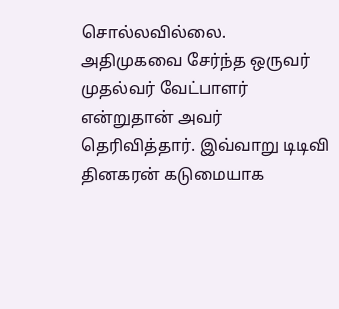சொல்லவில்லை. அதிமுகவை சேர்ந்த ஒருவர் முதல்வர் வேட்பாளர் என்றுதான் அவர் தெரிவித்தார். இவ்வாறு டிடிவி தினகரன் கடுமையாக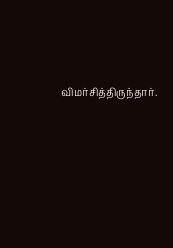விமர்சித்திருந்தார்.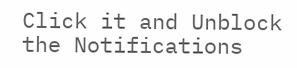Click it and Unblock the Notifications